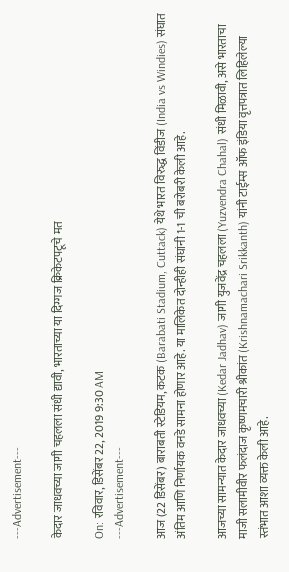---Advertisement---

केदार जाधवच्या जागी चहलला संधी द्यावी, भारताच्या या दिग्गज क्रिकेटपटूचे मत

On: रविवार, डिसेंबर 22, 2019 9:30 AM
---Advertisement---

आज (22 डिसेंबर) बाराबती स्टेडियम, कटक (Barabati Stadium, Cuttack) येथे भारत विरुद्ध विंडीज (India vs Windies) संघात अंतिम आणि निर्णायक वनडे सामना होणार आहे. या मालिकेत दोन्हीही संघांनी 1-1 ची बरोबरी केली आहे.

आजच्या सामन्यात केदार जाधवच्या (Kedar Jadhav) जागी युजवेंद्र चहलला (Yuzvendra Chahal) संधी मिळावी, असे भारताचा माजी सलामीवीर फलंदाज कृष्णमचारी श्रीकांत (Krishnamachari Srikkanth) यांनी टाईम्स ऑफ इंडिया वृत्तपत्रात लिहिलेल्या स्तंभात आशा व्यक्त केली आहे.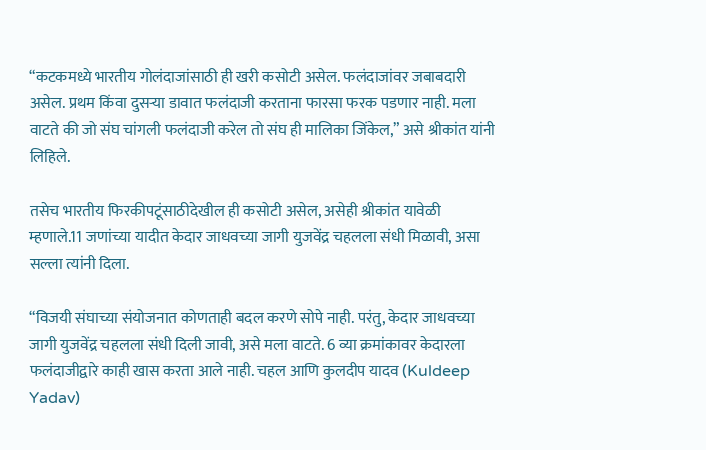“कटकमध्ये भारतीय गोलंदाजांसाठी ही खरी कसोटी असेल. फलंदाजांवर जबाबदारी असेल. प्रथम किंवा दुसऱ्या डावात फलंदाजी करताना फारसा फरक पडणार नाही. मला वाटते की जो संघ चांगली फलंदाजी करेल तो संघ ही मालिका जिंकेल,” असे श्रीकांत यांनी लिहिले.

तसेच भारतीय फिरकीपटूंसाठीदेखील ही कसोटी असेल, असेही श्रीकांत यावेळी म्हणाले.11 जणांच्या यादीत केदार जाधवच्या जागी युजवेंद्र चहलला संधी मिळावी, असा सल्ला त्यांनी दिला.

“विजयी संघाच्या संयोजनात कोणताही बदल करणे सोपे नाही. परंतु, केदार जाधवच्या जागी युजवेंद्र चहलला संधी दिली जावी, असे मला वाटते. 6 व्या क्रमांकावर केदारला फलंदाजीद्वारे काही खास करता आले नाही. चहल आणि कुलदीप यादव (Kuldeep Yadav)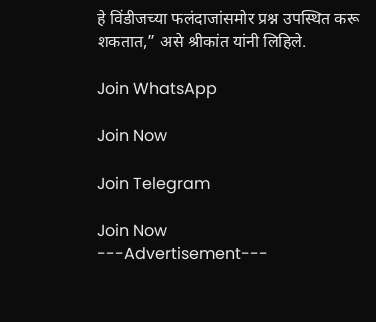हे विंडीजच्या फलंदाजांसमोर प्रश्न उपस्थित करू शकतात,” असे श्रीकांत यांनी लिहिले.

Join WhatsApp

Join Now

Join Telegram

Join Now
---Advertisement---